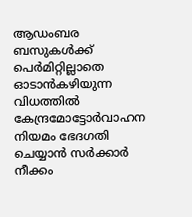ആഡംബര ബസുകൾക്ക് പെർമിറ്റില്ലാതെ ഓടാൻകഴിയുന്ന വിധത്തിൽ കേന്ദ്രമോട്ടോർവാഹന നിയമം ഭേദഗതി ചെയ്യാന്‍ സര്‍ക്കാര്‍ നീക്കം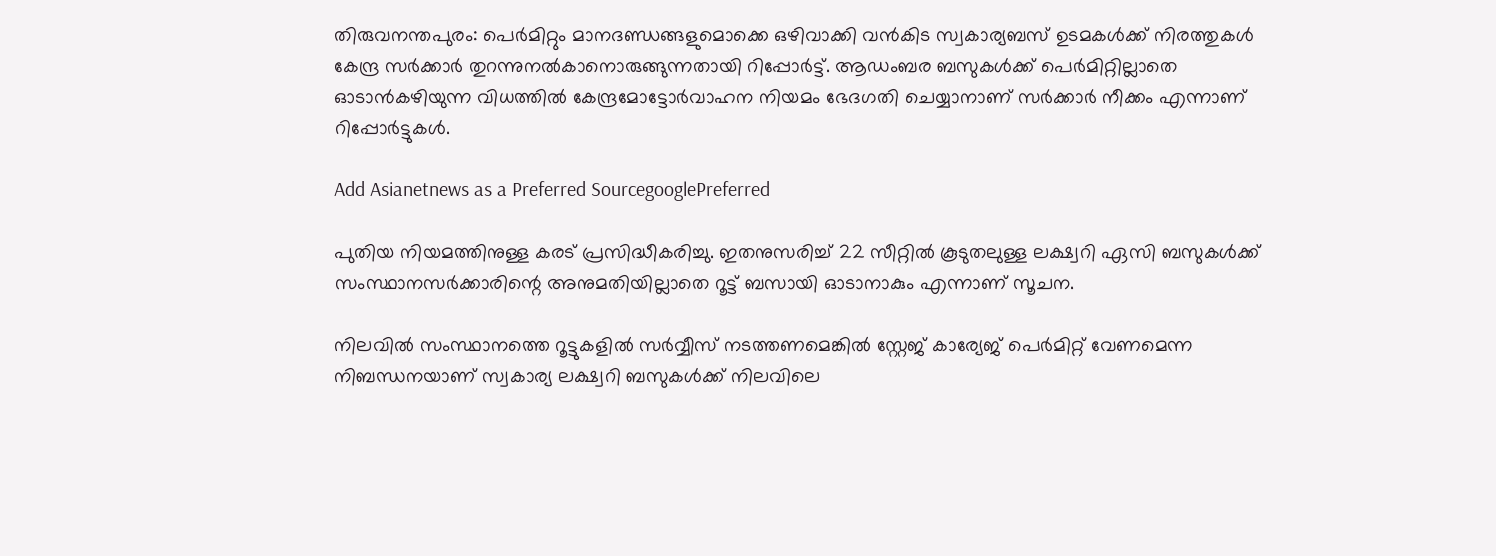തിരുവനന്തപുരം: പെര്‍മിറ്റും മാനദണ്ഡങ്ങളുമൊക്കെ ഒഴിവാക്കി വന്‍കിട സ്വകാര്യബസ് ഉടമകള്‍ക്ക് നിരത്തുകള്‍ കേന്ദ്ര സര്‍ക്കാര്‍ തുറന്നുനല്‍കാനൊരുങ്ങുന്നതായി റിപ്പോര്‍ട്ട്. ആഡംബര ബസുകൾക്ക് പെർമിറ്റില്ലാതെ ഓടാൻകഴിയുന്ന വിധത്തിൽ കേന്ദ്രമോട്ടോർവാഹന നിയമം ഭേദഗതി ചെയ്യാനാണ് സര്‍ക്കാര്‍ നീക്കം എന്നാണ് റിപ്പോര്‍ട്ടുകള്‍.

Add Asianetnews as a Preferred SourcegooglePreferred

പുതിയ നിയമത്തിനുള്ള കരട് പ്രസിദ്ധീകരിച്ചു. ഇതനുസരിച്ച് 22 സീറ്റിൽ കൂടുതലുള്ള ലക്ഷ്വറി ഏസി ബസുകൾക്ക് സംസ്ഥാനസർക്കാരിന്റെ അനുമതിയില്ലാതെ റൂട്ട് ബസായി ഓടാനാകും എന്നാണ് സൂചന.

നിലവില്‍ സംസ്ഥാനത്തെ റൂട്ടുകളില്‍ സര്‍വ്വീസ് നടത്തണമെങ്കില്‍ സ്റ്റേജ് കാര്യേജ് പെർമിറ്റ് വേണമെന്ന നിബന്ധനയാണ് സ്വകാര്യ ലക്ഷ്വറി ബസുകൾക്ക് നിലവിലെ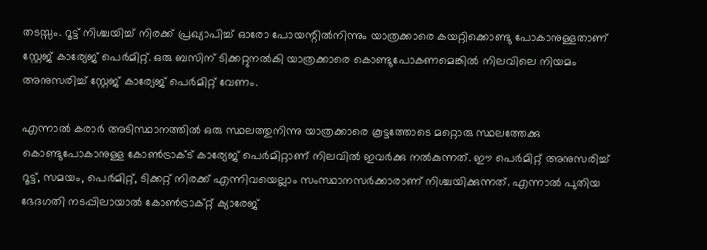തടസ്സം. റൂട്ട് നിശ്ചയിച്ച് നിരക്ക് പ്രഖ്യാപിച്ച് ഓരോ പോയന്റിൽനിന്നും യാത്രക്കാരെ കയറ്റിക്കൊണ്ടു പോകാനുള്ളതാണ് സ്റ്റേജ് കാര്യേജ് പെർമിറ്റ്. ഒരു ബസിന് ടിക്കറ്റുനൽകി യാത്രക്കാരെ കൊണ്ടുപോകണമെങ്കിൽ നിലവിലെ നിയമം അനുസരിച്ച് സ്റ്റേജ് കാര്യേജ് പെർമിറ്റ് വേണം.

എന്നാല്‍ കരാര്‍ അടിസ്ഥാനത്തിൽ ഒരു സ്ഥലത്തുനിന്നു യാത്രക്കാരെ കൂട്ടത്തോടെ മറ്റൊരു സ്ഥലത്തേക്കു കൊണ്ടുപോകാനുള്ള കോൺട്രാക്ട് കാര്യേജ് പെർമിറ്റാണ് നിലവില്‍ ഇവർക്കു നൽകുന്നത്. ഈ പെര്‍മിറ്റ് അനുസരിച്ച് റൂട്ട്, സമയം, പെർമിറ്റ്, ടിക്കറ്റ് നിരക്ക് എന്നിവയെല്ലാം സംസ്ഥാനസർക്കാരാണ് നിശ്ചയിക്കുന്നത്. എന്നാൽ പുതിയ ഭേദഗതി നടപ്പിലായാല്‍ കോൺട്രാക്റ്റ് ക്യാരേജ്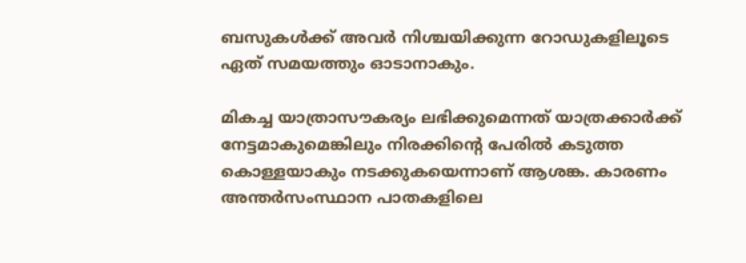ബസുകൾക്ക് അവർ നിശ്ചയിക്കുന്ന റോഡുകളിലൂടെ ഏത് സമയത്തും ഓടാനാകും.

മികച്ച യാത്രാസൗകര്യം ലഭിക്കുമെന്നത് യാത്രക്കാർക്ക് നേട്ടമാകുമെങ്കിലും നിരക്കിന്‍റെ പേരില്‍ കടുത്ത കൊള്ളയാകും നടക്കുകയെന്നാണ് ആശങ്ക. കാരണം അന്തര്‍സംസ്ഥാന പാതകളിലെ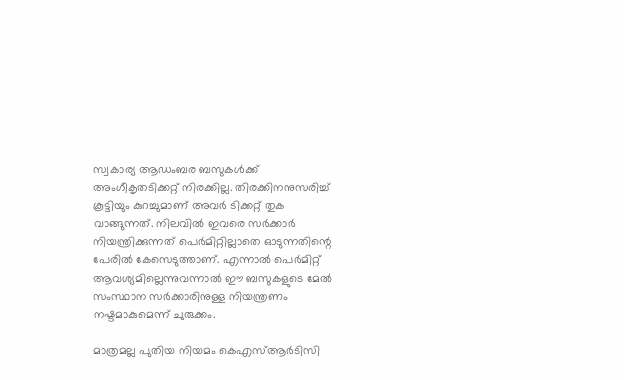സ്വകാര്യ ആഡംബര ബസുകൾക്ക് അംഗീകൃതടിക്കറ്റ് നിരക്കില്ല. തിരക്കിനനുസരിച്ച് കൂട്ടിയും കുറച്ചുമാണ് അവർ ടിക്കറ്റ് തുക വാങ്ങുന്നത്. നിലവിൽ ഇവരെ സർക്കാർ നിയന്ത്രിക്കുന്നത് പെർമിറ്റില്ലാതെ ഓടുന്നതിന്റെ പേരിൽ കേസെടുത്താണ്. എന്നാല്‍ പെർമിറ്റ് ആവശ്യമില്ലെന്നുവന്നാൽ ഈ ബസുകളുടെ മേല്‍ സംസ്ഥാന സർക്കാരിനുള്ള നിയന്ത്രണം നഷ്ടമാകുമെന്ന് ചുരുക്കം.

മാത്രമല്ല പുതിയ നിയമം കെഎസ്ആർടിസി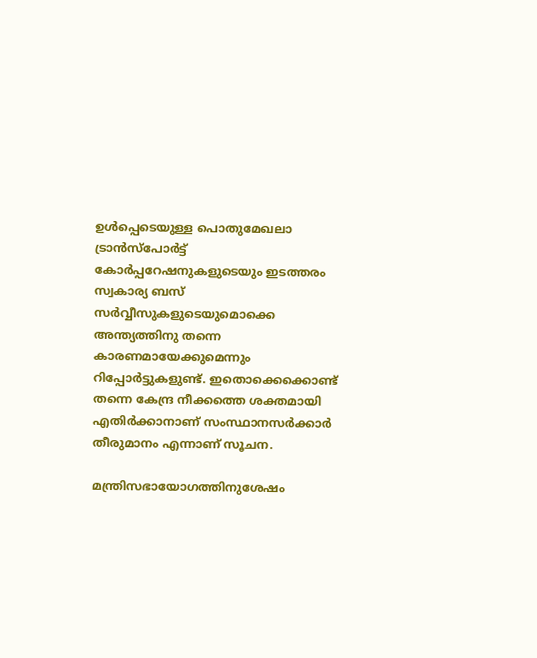ഉൾപ്പെടെയുള്ള പൊതുമേഖലാ ട്രാൻസ്പോർട്ട് കോർപ്പറേഷനുകളുടെയും ഇടത്തരം സ്വകാര്യ ബസ് സര്‍വ്വീസുകളുടെയുമൊക്കെ അന്ത്യത്തിനു തന്നെ കാരണമായേക്കുമെന്നും റിപ്പോര്‍ട്ടുകളുണ്ട്. ഇതൊക്കെക്കൊണ്ട് തന്നെ കേന്ദ്ര നീക്കത്തെ ശക്തമായി എതിര്‍ക്കാനാണ് സംസ്ഥാനസർക്കാർ തീരുമാനം എന്നാണ് സൂചന.

മന്ത്രിസഭായോഗത്തിനുശേഷം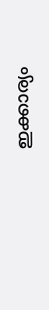ഇക്കാര്യം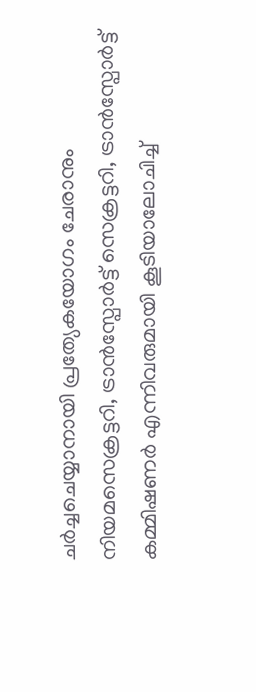ചർച്ചചെയ്യാനായി പ്രത്യേകയോഗം ചേരാനും നിയമസെക്രട്ടറി, ട്രാൻസ്പോർട്ട് സെക്രട്ടറി, ട്രാൻസ്പോർട്ട് കമ്മിഷണർ എന്നിവരുമായി കൂടിയാലോചിച്ച്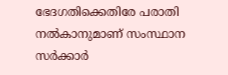ഭേദഗതിക്കെതിരേ പരാതി നല്‍കാനുമാണ് സംസ്ഥാന സര്‍ക്കാര്‍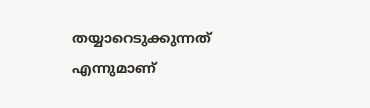തയ്യാറെടുക്കുന്നത് എന്നുമാണ്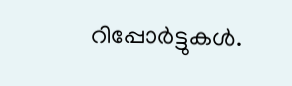റിപ്പോര്‍ട്ടുകള്‍.